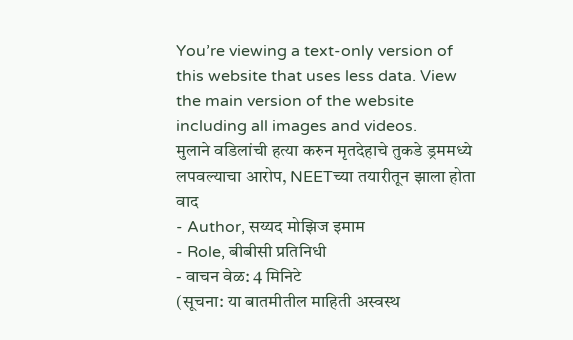You’re viewing a text-only version of this website that uses less data. View the main version of the website including all images and videos.
मुलाने वडिलांची हत्या करुन मृतदेहाचे तुकडे ड्रममध्ये लपवल्याचा आरोप, NEETच्या तयारीतून झाला होता वाद
- Author, सय्यद मोझिज इमाम
- Role, बीबीसी प्रतिनिधी
- वाचन वेळ: 4 मिनिटे
(सूचना: या बातमीतील माहिती अस्वस्थ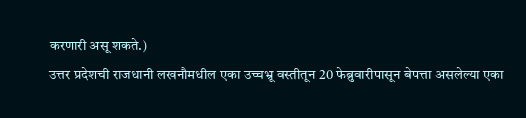करणारी असू शकते.)
उत्तर प्रदेशची राजधानी लखनौमधील एका उच्चभ्रू वस्तीतून 20 फेब्रुवारीपासून बेपत्ता असलेल्या एका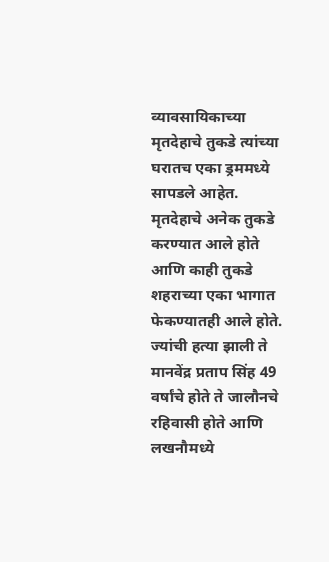व्यावसायिकाच्या मृतदेहाचे तुकडे त्यांच्या घरातच एका ड्रममध्ये सापडले आहेत. मृतदेहाचे अनेक तुकडे करण्यात आले होते आणि काही तुकडे शहराच्या एका भागात फेकण्यातही आले होते.
ज्यांची हत्या झाली ते मानवेंद्र प्रताप सिंह 49 वर्षांचे होते ते जालौनचे रहिवासी होते आणि लखनौमध्ये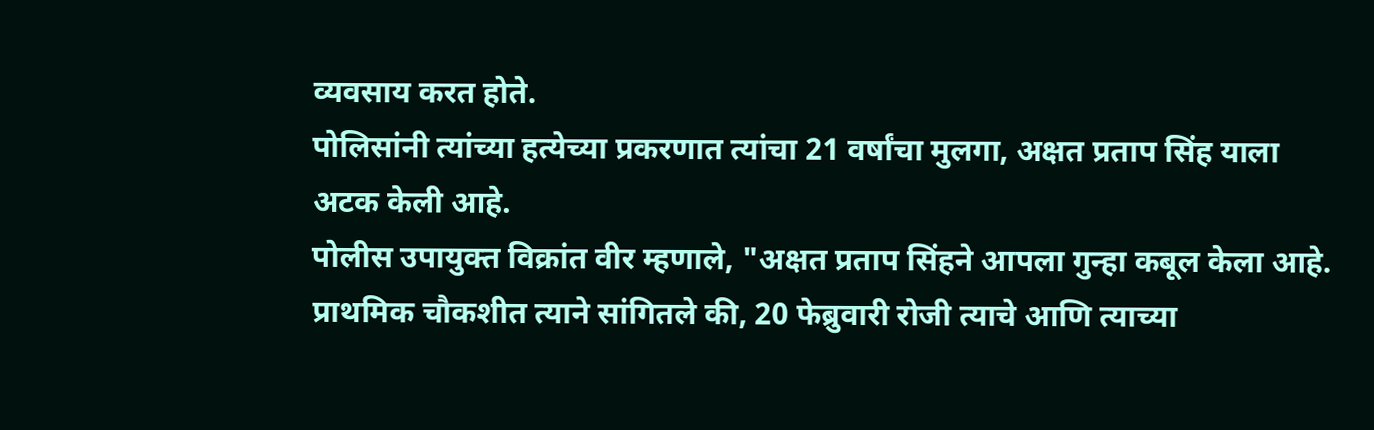व्यवसाय करत होते.
पोलिसांनी त्यांच्या हत्येच्या प्रकरणात त्यांचा 21 वर्षांचा मुलगा, अक्षत प्रताप सिंह याला अटक केली आहे.
पोलीस उपायुक्त विक्रांत वीर म्हणाले, "अक्षत प्रताप सिंहने आपला गुन्हा कबूल केला आहे. प्राथमिक चौकशीत त्याने सांगितले की, 20 फेब्रुवारी रोजी त्याचे आणि त्याच्या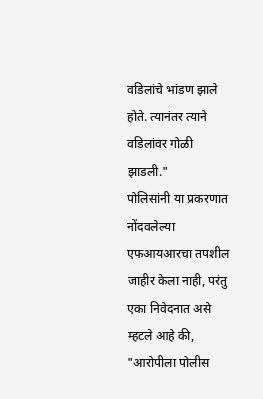वडिलांचे भांडण झाले होते. त्यानंतर त्याने वडिलांवर गोळी झाडली."
पोलिसांनी या प्रकरणात नोंदवलेल्या एफआयआरचा तपशील जाहीर केला नाही, परंतु एका निवेदनात असे म्हटले आहे की, "आरोपीला पोलीस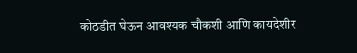कोठडीत घेऊन आवश्यक चौकशी आणि कायदेशीर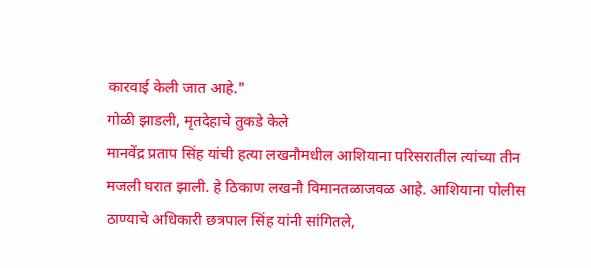कारवाई केली जात आहे."
गोळी झाडली, मृतदेहाचे तुकडे केले
मानवेंद्र प्रताप सिंह यांची हत्या लखनौमधील आशियाना परिसरातील त्यांच्या तीन मजली घरात झाली. हे ठिकाण लखनौ विमानतळाजवळ आहे. आशियाना पोलीस ठाण्याचे अधिकारी छत्रपाल सिंह यांनी सांगितले,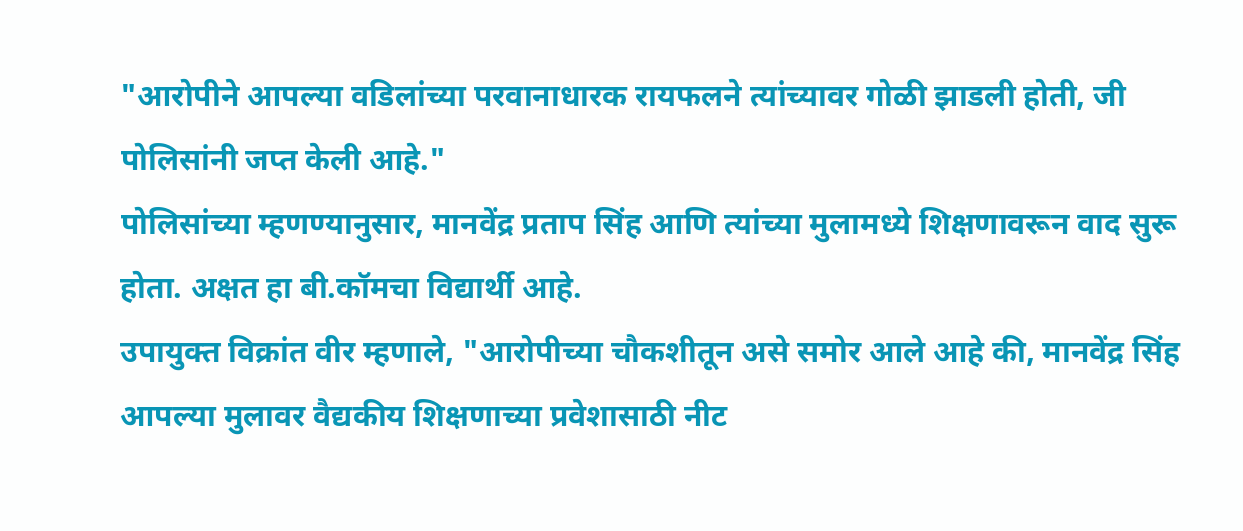"आरोपीने आपल्या वडिलांच्या परवानाधारक रायफलने त्यांच्यावर गोळी झाडली होती, जी पोलिसांनी जप्त केली आहे."
पोलिसांच्या म्हणण्यानुसार, मानवेंद्र प्रताप सिंह आणि त्यांच्या मुलामध्ये शिक्षणावरून वाद सुरू होता. अक्षत हा बी.कॉमचा विद्यार्थी आहे.
उपायुक्त विक्रांत वीर म्हणाले, "आरोपीच्या चौकशीतून असे समोर आले आहे की, मानवेंद्र सिंह आपल्या मुलावर वैद्यकीय शिक्षणाच्या प्रवेशासाठी नीट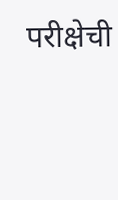परीक्षेची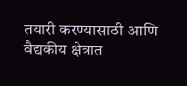तयारी करण्यासाठी आणि वैद्यकीय क्षेत्रात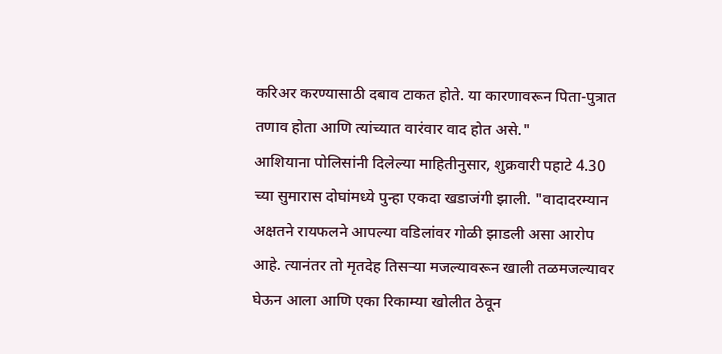करिअर करण्यासाठी दबाव टाकत होते. या कारणावरून पिता-पुत्रात तणाव होता आणि त्यांच्यात वारंवार वाद होत असे."
आशियाना पोलिसांनी दिलेल्या माहितीनुसार, शुक्रवारी पहाटे 4.30 च्या सुमारास दोघांमध्ये पुन्हा एकदा खडाजंगी झाली. "वादादरम्यान अक्षतने रायफलने आपल्या वडिलांवर गोळी झाडली असा आरोप आहे. त्यानंतर तो मृतदेह तिसऱ्या मजल्यावरून खाली तळमजल्यावर घेऊन आला आणि एका रिकाम्या खोलीत ठेवून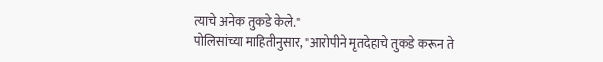त्याचे अनेक तुकडे केले."
पोलिसांच्या माहितीनुसार, "आरोपीने मृतदेहाचे तुकडे करून ते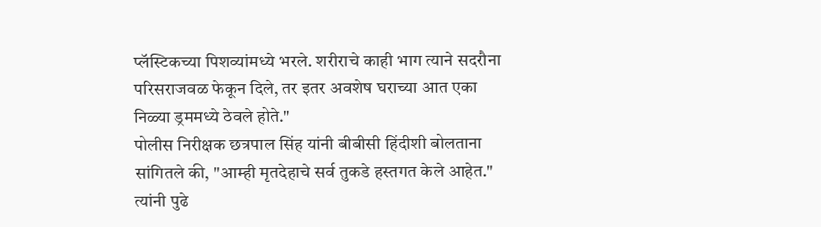प्लॅस्टिकच्या पिशव्यांमध्ये भरले. शरीराचे काही भाग त्याने सदरौना परिसराजवळ फेकून दिले, तर इतर अवशेष घराच्या आत एका निळ्या ड्रममध्ये ठेवले होते."
पोलीस निरीक्षक छत्रपाल सिंह यांनी बीबीसी हिंदीशी बोलताना सांगितले की, "आम्ही मृतदेहाचे सर्व तुकडे हस्तगत केले आहेत."
त्यांनी पुढे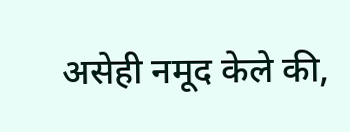असेही नमूद केले की,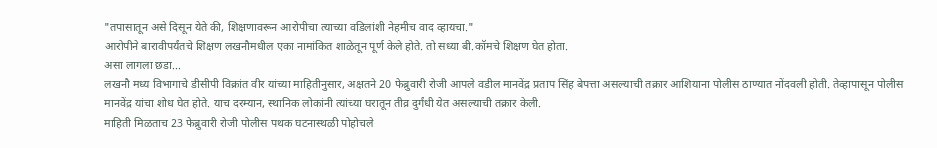"तपासातून असे दिसून येते की, शिक्षणावरून आरोपीचा त्याच्या वडिलांशी नेहमीच वाद व्हायचा."
आरोपीने बारावीपर्यंतचे शिक्षण लखनौमधील एका नामांकित शाळेतून पूर्ण केले होते. तो सध्या बी.कॉमचे शिक्षण घेत होता.
असा लागला छडा...
लखनौ मध्य विभागाचे डीसीपी विक्रांत वीर यांच्या माहितीनुसार, अक्षतने 20 फेब्रुवारी रोजी आपले वडील मानवेंद्र प्रताप सिंह बेपत्ता असल्याची तक्रार आशियाना पोलीस ठाण्यात नोंदवली होती. तेव्हापासून पोलीस मानवेंद्र यांचा शोध घेत होते. याच दरम्यान, स्थानिक लोकांनी त्यांच्या घरातून तीव्र दुर्गंधी येत असल्याची तक्रार केली.
माहिती मिळताच 23 फेब्रुवारी रोजी पोलीस पथक घटनास्थळी पोहोचले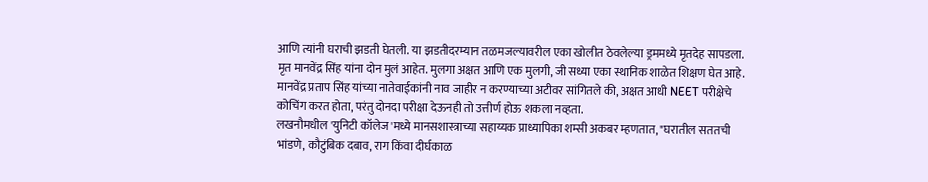आणि त्यांनी घराची झडती घेतली. या झडतीदरम्यान तळमजल्यावरील एका खोलीत ठेवलेल्या ड्रममध्ये मृतदेह सापडला.
मृत मानवेंद्र सिंह यांना दोन मुलं आहेत. मुलगा अक्षत आणि एक मुलगी, जी सध्या एका स्थानिक शाळेत शिक्षण घेत आहे.
मानवेंद्र प्रताप सिंह यांच्या नातेवाईकांनी नाव जाहीर न करण्याच्या अटीवर सांगितले की, अक्षत आधी NEET परीक्षेचे कोचिंग करत होता, परंतु दोनदा परीक्षा देऊनही तो उत्तीर्ण होऊ शकला नव्हता.
लखनौमधील 'युनिटी कॉलेज'मध्ये मानसशास्त्राच्या सहाय्यक प्राध्यापिका शम्सी अकबर म्हणतात, "घरातील सततची भांडणे, कौटुंबिक दबाव, राग किंवा दीर्घकाळ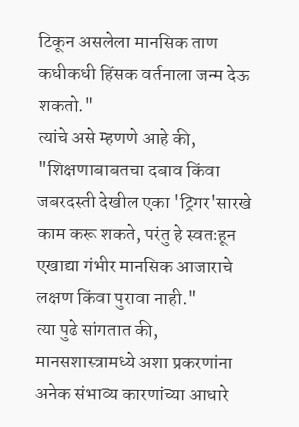टिकून असलेला मानसिक ताण कधीकधी हिंसक वर्तनाला जन्म देऊ शकतो."
त्यांचे असे म्हणणे आहे की, "शिक्षणाबाबतचा दबाव किंवा जबरदस्ती देखील एका 'ट्रिगर'सारखे काम करू शकते, परंतु हे स्वतःहून एखाद्या गंभीर मानसिक आजाराचे लक्षण किंवा पुरावा नाही."
त्या पुढे सांगतात की, मानसशास्त्रामध्ये अशा प्रकरणांना अनेक संभाव्य कारणांच्या आधारे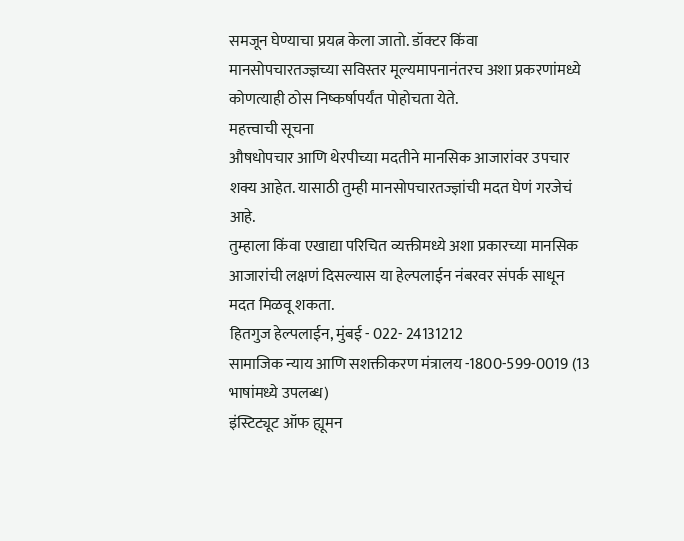समजून घेण्याचा प्रयत्न केला जातो. डॉक्टर किंवा मानसोपचारतज्ज्ञच्या सविस्तर मूल्यमापनानंतरच अशा प्रकरणांमध्ये कोणत्याही ठोस निष्कर्षापर्यंत पोहोचता येते.
महत्त्वाची सूचना
औषधोपचार आणि थेरपीच्या मदतीने मानसिक आजारांवर उपचार शक्य आहेत. यासाठी तुम्ही मानसोपचारतज्ज्ञांची मदत घेणं गरजेचं आहे.
तुम्हाला किंवा एखाद्या परिचित व्यक्तीमध्ये अशा प्रकारच्या मानसिक आजारांची लक्षणं दिसल्यास या हेल्पलाईन नंबरवर संपर्क साधून मदत मिळवू शकता.
हितगुज हेल्पलाईन, मुंबई - 022- 24131212
सामाजिक न्याय आणि सशक्तीकरण मंत्रालय -1800-599-0019 (13 भाषांमध्ये उपलब्ध)
इंस्टिट्यूट ऑफ ह्यूमन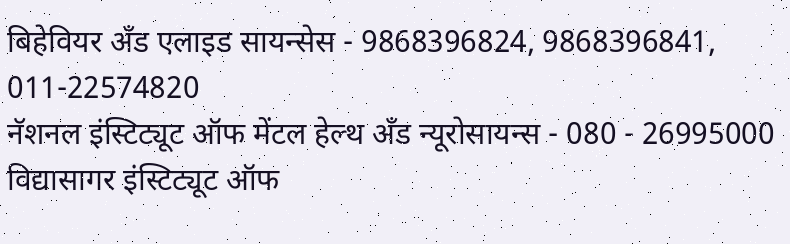बिहेवियर अँड एलाइड सायन्सेस - 9868396824, 9868396841, 011-22574820
नॅशनल इंस्टिट्यूट ऑफ मेंटल हेल्थ अँड न्यूरोसायन्स - 080 - 26995000
विद्यासागर इंस्टिट्यूट ऑफ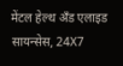मेंटल हेल्थ अँड एलाइड सायन्सेस, 24X7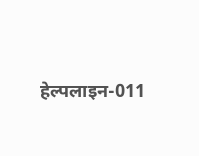हेल्पलाइन-011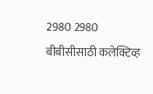2980 2980
बीबीसीसाठी कलेक्टिव्ह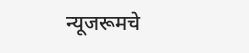न्यूजरूमचे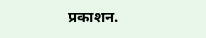प्रकाशन.